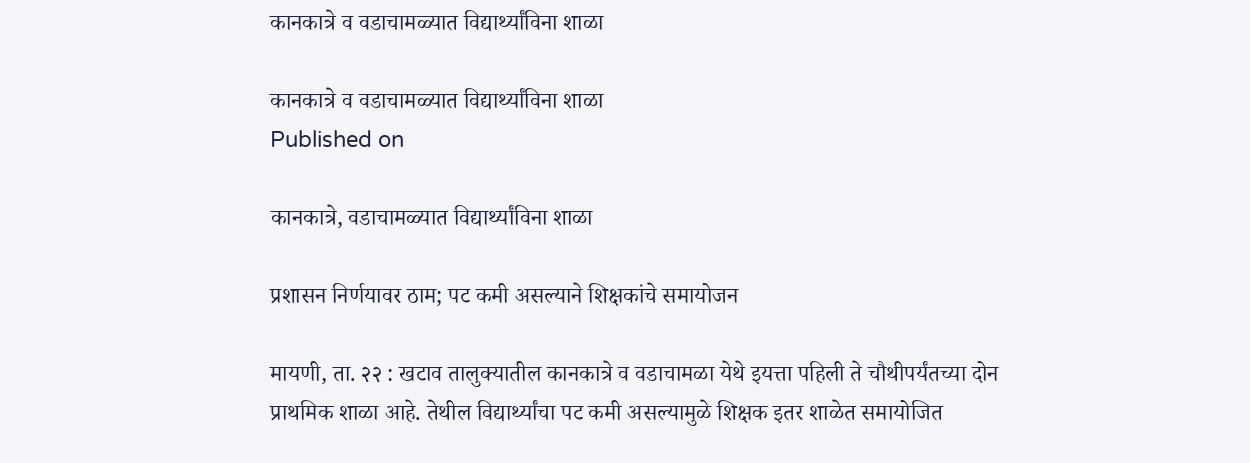कानकात्रे व वडाचामळ्यात विद्यार्थ्यांविना शाळा

कानकात्रे व वडाचामळ्यात विद्यार्थ्यांविना शाळा
Published on

कानकात्रे, वडाचामळ्यात विद्यार्थ्यांविना शाळा

प्रशासन निर्णयावर ठाम; पट कमी असल्याने शिक्षकांचे समायोजन

मायणी, ता. २२ : खटाव तालुक्यातील कानकात्रे व वडाचामळा येथे इयत्ता पहिली ते चौथीपर्यंतच्या दोन प्राथमिक शाळा आहे. तेथील विद्यार्थ्यांचा पट कमी असल्यामुळे शिक्षक इतर शाळेत समायोजित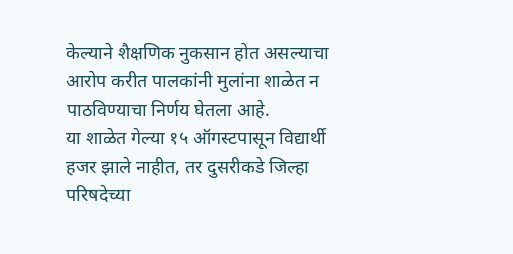केल्याने शैक्षणिक नुकसान होत असल्याचा आरोप करीत पालकांनी मुलांना शाळेत न पाठविण्याचा निर्णय घेतला आहे.
या शाळेत गेल्या १५ ऑगस्टपासून विद्यार्थी हजर झाले नाहीत, तर दुसरीकडे जिल्हा परिषदेच्या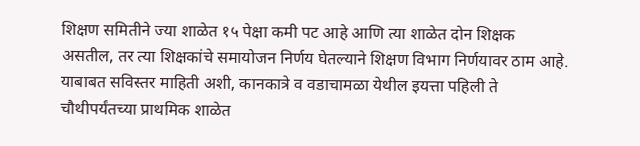शिक्षण समितीने ज्या शाळेत १५ पेक्षा कमी पट आहे आणि त्या शाळेत दोन शिक्षक असतील, तर त्या शिक्षकांचे समायोजन निर्णय घेतल्याने शिक्षण विभाग निर्णयावर ठाम आहे.
याबाबत सविस्तर माहिती अशी, कानकात्रे व वडाचामळा येथील इयत्ता पहिली ते चौथीपर्यंतच्या प्राथमिक शाळेत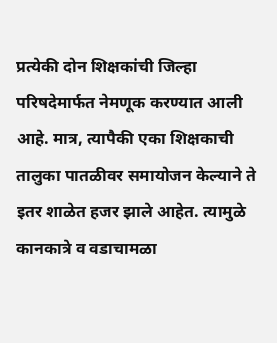प्रत्येकी दोन शिक्षकांची जिल्हा परिषदेमार्फत नेमणूक करण्यात आली आहे. मात्र, त्यापैकी एका शिक्षकाची तालुका पातळीवर समायोजन केल्याने ते इतर शाळेत हजर झाले आहेत. त्यामुळे कानकात्रे व वडाचामळा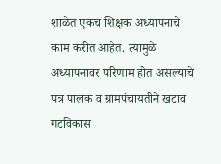शाळेत एकच शिक्षक अध्यापनाचे काम करीत आहेत. त्यामुळे अध्यापनावर परिणाम होत असल्याचे पत्र पालक व ग्रामपंचायतीने खटाव गटविकास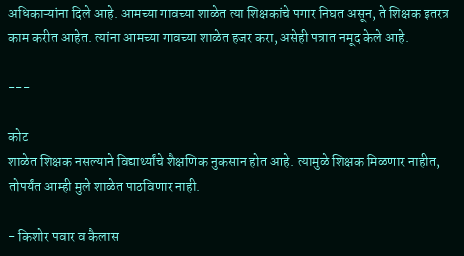अधिकाऱ्यांना दिले आहे. आमच्या गावच्या शाळेत त्या शिक्षकांचे पगार निघत असून, ते शिक्षक इतरत्र काम करीत आहेत. त्यांना आमच्या गावच्या शाळेत हजर करा, असेही पत्रात नमूद केले आहे.

---

कोट
शाळेत शिक्षक नसल्याने विद्यार्थ्यांचे शैक्षणिक नुकसान होत आहे. त्यामुळे शिक्षक मिळणार नाहीत, तोपर्यंत आम्ही मुले शाळेत पाठविणार नाही.

- किशोर पवार व कैलास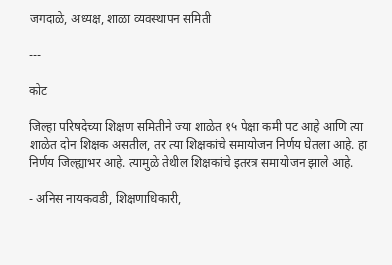जगदाळे, अध्यक्ष, शाळा व्यवस्थापन समिती

---

कोट

जिल्हा परिषदेच्या शिक्षण समितीने ज्या शाळेत १५ पेक्षा कमी पट आहे आणि त्या शाळेत दोन शिक्षक असतील, तर त्या शिक्षकांचे समायोजन निर्णय घेतला आहे. हा निर्णय जिल्ह्याभर आहे. त्यामुळे तेथील शिक्षकांचे इतरत्र समायोजन झाले आहे.

- अनिस नायकवडी, शिक्षणाधिकारी,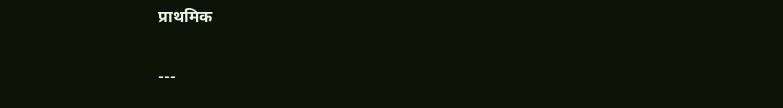प्राथमिक

---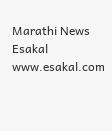Marathi News Esakal
www.esakal.com